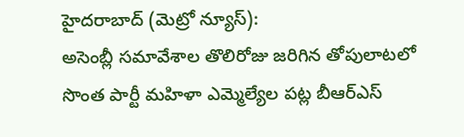హైదరాబాద్ (మెట్రో న్యూస్):
అసెంబ్లీ సమావేశాల తొలిరోజు జరిగిన తోపులాటలో సొంత పార్టీ మహిళా ఎమ్మెల్యేల పట్ల బీఆర్ఎస్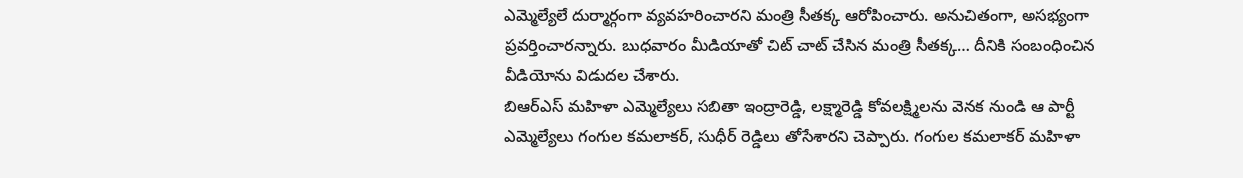ఎమ్మెల్యేలే దుర్మార్గంగా వ్యవహరించారని మంత్రి సీతక్క ఆరోపించారు. అనుచితంగా, అసభ్యంగా ప్రవర్తించారన్నారు. బుధవారం మీడియాతో చిట్ చాట్ చేసిన మంత్రి సీతక్క… దీనికి సంబంధించిన వీడియోను విడుదల చేశారు.
బిఆర్ఎస్ మహిళా ఎమ్మెల్యేలు సబితా ఇంద్రారెడ్డి, లక్ష్మారెడ్డి కోవలక్ష్మిలను వెనక నుండి ఆ పార్టీ ఎమ్మెల్యేలు గంగుల కమలాకర్, సుధీర్ రెడ్డిలు తోసేశారని చెప్పారు. గంగుల కమలాకర్ మహిళా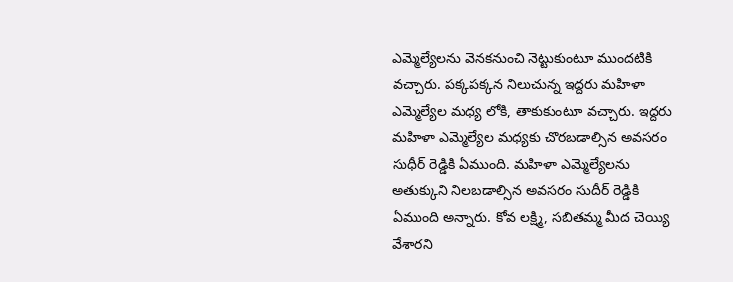ఎమ్మెల్యేలను వెనకనుంచి నెట్టుకుంటూ ముందటికి వచ్చారు. పక్కపక్కన నిలుచున్న ఇద్దరు మహిళా ఎమ్మెల్యేల మధ్య లోకి, తాకుకుంటూ వచ్చారు. ఇద్దరు మహిళా ఎమ్మెల్యేల మధ్యకు చొరబడాల్సిన అవసరం సుధీర్ రెడ్డికి ఏముంది. మహిళా ఎమ్మెల్యేలను అతుక్కుని నిలబడాల్సిన అవసరం సుదీర్ రెడ్డికి ఏముంది అన్నారు. కోవ లక్ష్మి, సబితమ్మ మీద చెయ్యి వేశారని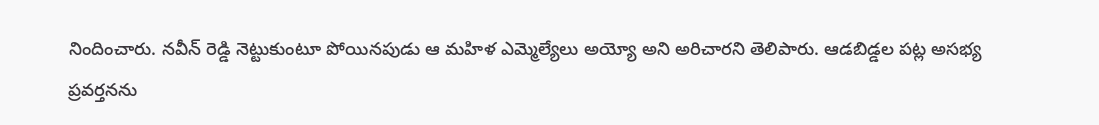నిందించారు. నవీన్ రెడ్డి నెట్టుకుంటూ పోయినపుడు ఆ మహిళ ఎమ్మెల్యేలు అయ్యో అని అరిచారని తెలిపారు. ఆడబిడ్డల పట్ల అసభ్య ప్రవర్తనను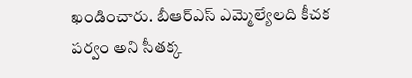ఖండించారు. బీఆర్ఎస్ ఎమ్మెల్యేలది కీచక పర్వం అని సీతక్క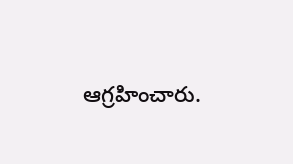ఆగ్రహించారు.